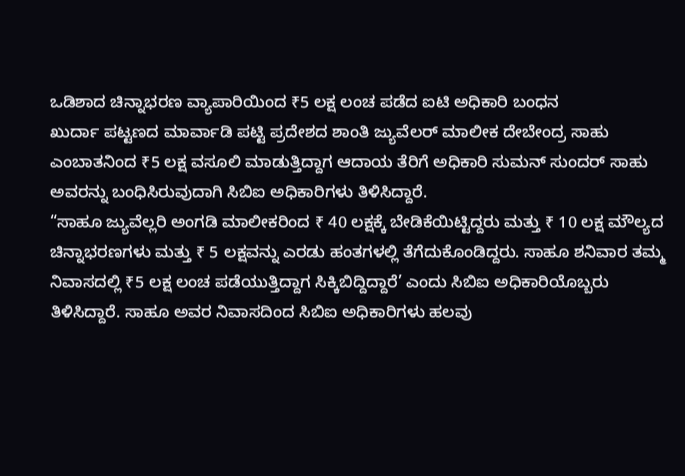ಒಡಿಶಾದ ಚಿನ್ನಾಭರಣ ವ್ಯಾಪಾರಿಯಿಂದ ₹5 ಲಕ್ಷ ಲಂಚ ಪಡೆದ ಐಟಿ ಅಧಿಕಾರಿ ಬಂಧನ
ಖುರ್ದಾ ಪಟ್ಟಣದ ಮಾರ್ವಾಡಿ ಪಟ್ಟಿ ಪ್ರದೇಶದ ಶಾಂತಿ ಜ್ಯುವೆಲರ್ ಮಾಲೀಕ ದೇಬೇಂದ್ರ ಸಾಹು ಎಂಬಾತನಿಂದ ₹5 ಲಕ್ಷ ವಸೂಲಿ ಮಾಡುತ್ತಿದ್ದಾಗ ಆದಾಯ ತೆರಿಗೆ ಅಧಿಕಾರಿ ಸುಮನ್ ಸುಂದರ್ ಸಾಹು ಅವರನ್ನು ಬಂಧಿಸಿರುವುದಾಗಿ ಸಿಬಿಐ ಅಧಿಕಾರಿಗಳು ತಿಳಿಸಿದ್ದಾರೆ.
“ಸಾಹೂ ಜ್ಯುವೆಲ್ಲರಿ ಅಂಗಡಿ ಮಾಲೀಕರಿಂದ ₹ 40 ಲಕ್ಷಕ್ಕೆ ಬೇಡಿಕೆಯಿಟ್ಟಿದ್ದರು ಮತ್ತು ₹ 10 ಲಕ್ಷ ಮೌಲ್ಯದ ಚಿನ್ನಾಭರಣಗಳು ಮತ್ತು ₹ 5 ಲಕ್ಷವನ್ನು ಎರಡು ಹಂತಗಳಲ್ಲಿ ತೆಗೆದುಕೊಂಡಿದ್ದರು. ಸಾಹೂ ಶನಿವಾರ ತಮ್ಮ ನಿವಾಸದಲ್ಲಿ ₹5 ಲಕ್ಷ ಲಂಚ ಪಡೆಯುತ್ತಿದ್ದಾಗ ಸಿಕ್ಕಿಬಿದ್ದಿದ್ದಾರೆ’ ಎಂದು ಸಿಬಿಐ ಅಧಿಕಾರಿಯೊಬ್ಬರು ತಿಳಿಸಿದ್ದಾರೆ. ಸಾಹೂ ಅವರ ನಿವಾಸದಿಂದ ಸಿಬಿಐ ಅಧಿಕಾರಿಗಳು ಹಲವು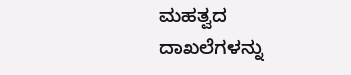ಮಹತ್ವದ ದಾಖಲೆಗಳನ್ನು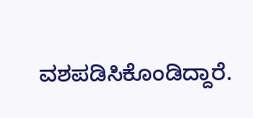ವಶಪಡಿಸಿಕೊಂಡಿದ್ದಾರೆ.